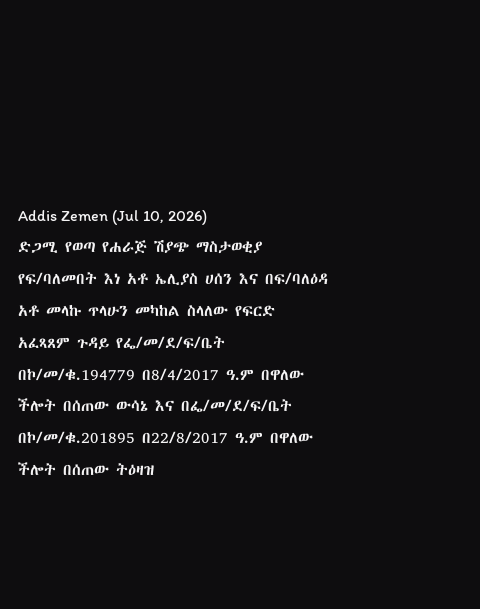Addis Zemen (Jul 10, 2026)
ድጋሚ የወጣ የሐራጅ ሽያጭ ማስታወቂያ
የፍ/ባለመበት እነ አቶ ኤሊያስ ሀሰን እና በፍ/ባለዕዳ አቶ መላኩ ጥላሁን መካከል ስላለው የፍርድ አፈጻጸም ጉዳይ የፌ/መ/ደ/ፍ/ቤት በኮ/መ/ቁ.194779 በ8/4/2017 ዓ.ም በዋለው ችሎት በሰጠው ውሳኔ እና በፌ/መ/ደ/ፍ/ቤት በኮ/መ/ቁ.201895 በ22/8/2017 ዓ.ም በዋለው ችሎት በሰጠው ትዕዛዝ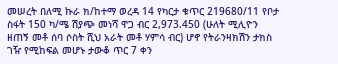መሠረት በለሚ ኩራ ክ/ከተማ ወረዳ 14 የካርታ ቁጥር 219680/11 የቦታ ስፋት 150 ካ/ሜ ሽያጭ መነሻ ዋጋ ብር 2,973.450 (ሁለት ሚሊዮን ዘጠኝ መቶ ሰባ ሶስት ሺህ አራት መቶ ሃምሳ ብር) ሆኖ የትራንዛክሽን ታክስ ገዥ የሚከፍል መሆኑ ታውቆ ጥር 7 ቀን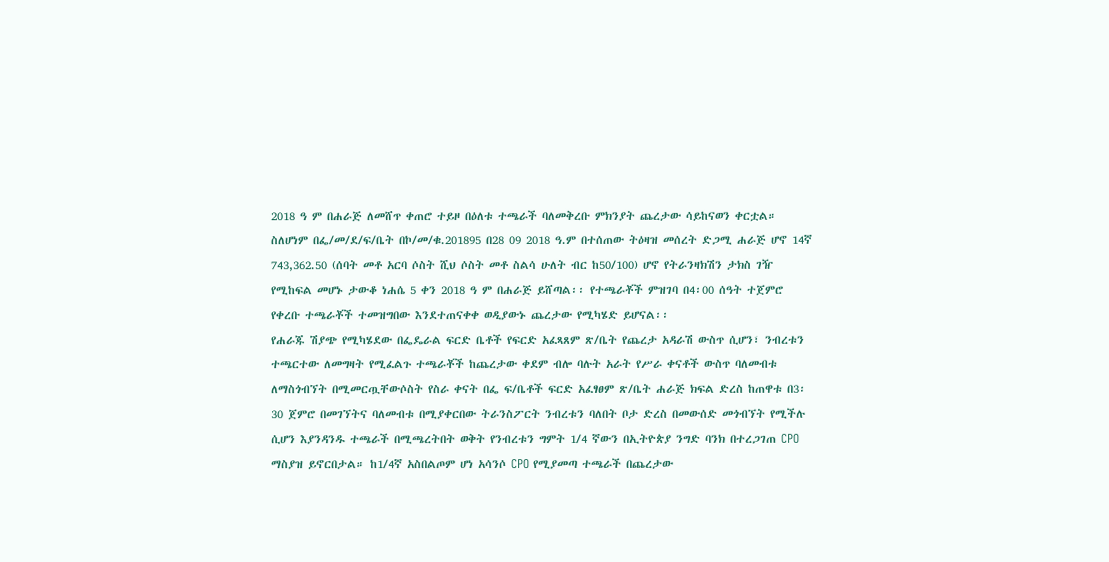2018 ዓ ም በሐራጅ ለመሸጥ ቀጠሮ ተይዞ በዕለቱ ተጫራች ባለመቅረቡ ምክንያት ጨረታው ሳይከናወን ቀርቷል። ስለሆነም በፌ/መ/ደ/ፍ/ቤት በኮ/መ/ቁ.201895 በ28 09 2018 ዓ.ም በተሰጠው ትዕዛዝ መሰረት ድጋሚ ሐራጅ ሆኖ 14ኛ 743,362.50 (ሰባት መቶ አርባ ሶስት ሺህ ሶስት መቶ ስልሳ ሁለት ብር ከ50/100) ሆኖ የትራንዛክሽን ታክስ ገዥ የሚከፍል መሆኑ ታውቆ ነሐሴ 5 ቀን 2018 ዓ ም በሐራጅ ይሸጣል፡፡ የተጫራቾች ምዝገባ በ4፡00 ሰዓት ተጀምሮ የቀረቡ ተጫራቾች ተመዝግበው እንደተጠናቀቀ ወዲያውኑ ጨረታው የሚካሄድ ይሆናል፡፡
የሐራጁ ሽያጭ የሚካሄደው በፌዴራል ፍርድ ቤቶች የፍርድ አፈጻጸም ጽ/ቤት የጨረታ አዳራሽ ውስጥ ሲሆን፣ ንብረቱን ተጫርተው ለመግዛት የሚፈልጉ ተጫራቾች ከጨረታው ቀደም ብሎ ባሉት አራት የሥራ ቀናቶች ውስጥ ባለመብቱ ለማስጎብኘት በሚመርጧቸውሶስት የስራ ቀናት በፌ ፍ/ቤቶች ፍርድ አፈፃፀም ጽ/ቤት ሐራጅ ክፍል ድረስ ከጠዋቱ በ3፡30 ጀምሮ በመገኘትና ባለመብቱ በሚያቀርበው ትራንስፖርት ንብረቱን ባለበት ቦታ ድረስ በመውሰድ መጎብኘት የሚችሉ ሲሆን እያንዳንዱ ተጫራች በሚጫረትበት ወቅት የንብረቱን ግምት 1/4 ኛውን በኢትዮጵያ ንግድ ባንክ በተረጋገጠ CPO ማስያዝ ይኖርበታል። ከ1/4ኛ አስበልጦም ሆነ አሳንሶ CPO የሚያመጣ ተጫራች በጨረታው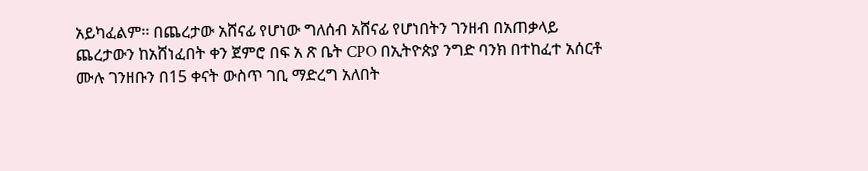አይካፈልም፡፡ በጨረታው አሸናፊ የሆነው ግለሰብ አሸናፊ የሆነበትን ገንዘብ በአጠቃላይ ጨረታውን ከአሸነፈበት ቀን ጀምሮ በፍ አ ጽ ቤት CPO በኢትዮጵያ ንግድ ባንክ በተከፈተ አሰርቶ ሙሉ ገንዘቡን በ15 ቀናት ውስጥ ገቢ ማድረግ አለበት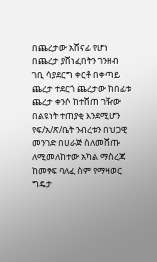በጨረታው አሸናፊ የሆነ በጨረታ ያሸነፈበትን ገንዘብ ገቢ ሳያደርግ ቀርቶ በቀጣይ ጨረታ ተደርጎ ጨረታው ከበፊቱ ጨረታ ቀንሶ ከተሸጠ ገዥው በልዩነት ተጠያቂ እንደሚሆን የፍ/አ/ጽ/ቤት ንብረቱን በህጋዊ መንገድ በሀራጅ ስለመሸጡ ለሚመለከተው አካል ማስረጃ ከመፃፍ ባለፈ ስም የማዛወር ግዴታ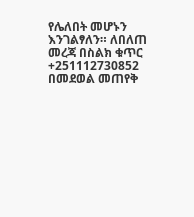የሌለበት መሆኑን እንገልፃለን። ለበለጠ መረጃ በስልክ ቁጥር +251112730852 በመደወል መጠየቅ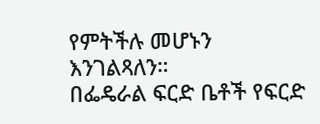የምትችሉ መሆኑን እንገልጻለን።
በፌዴራል ፍርድ ቤቶች የፍርድ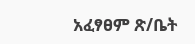አፈፃፀም ጽ/ቤት